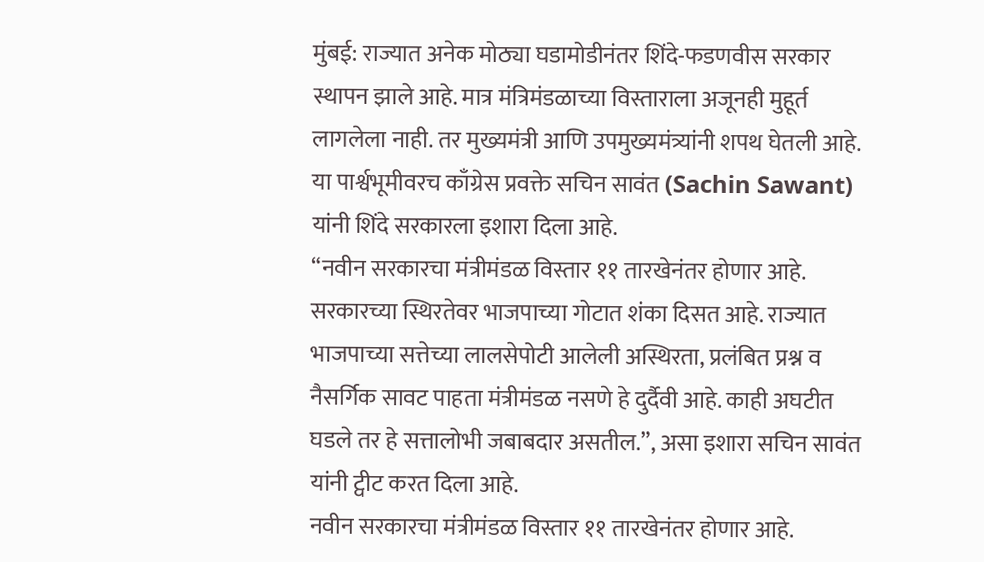मुंबई: राज्यात अनेक मोठ्या घडामोडीनंतर शिंदे-फडणवीस सरकार स्थापन झाले आहे. मात्र मंत्रिमंडळाच्या विस्ताराला अजूनही मुहूर्त लागलेला नाही. तर मुख्यमंत्री आणि उपमुख्यमंत्र्यांनी शपथ घेतली आहे. या पार्श्वभूमीवरच काँग्रेस प्रवक्ते सचिन सावंत (Sachin Sawant) यांनी शिंदे सरकारला इशारा दिला आहे.
“नवीन सरकारचा मंत्रीमंडळ विस्तार ११ तारखेनंतर होणार आहे. सरकारच्या स्थिरतेवर भाजपाच्या गोटात शंका दिसत आहे. राज्यात भाजपाच्या सत्तेच्या लालसेपोटी आलेली अस्थिरता, प्रलंबित प्रश्न व नैसर्गिक सावट पाहता मंत्रीमंडळ नसणे हे दुर्दैवी आहे. काही अघटीत घडले तर हे सत्तालोभी जबाबदार असतील.”, असा इशारा सचिन सावंत यांनी ट्वीट करत दिला आहे.
नवीन सरकारचा मंत्रीमंडळ विस्तार ११ तारखेनंतर होणार आहे.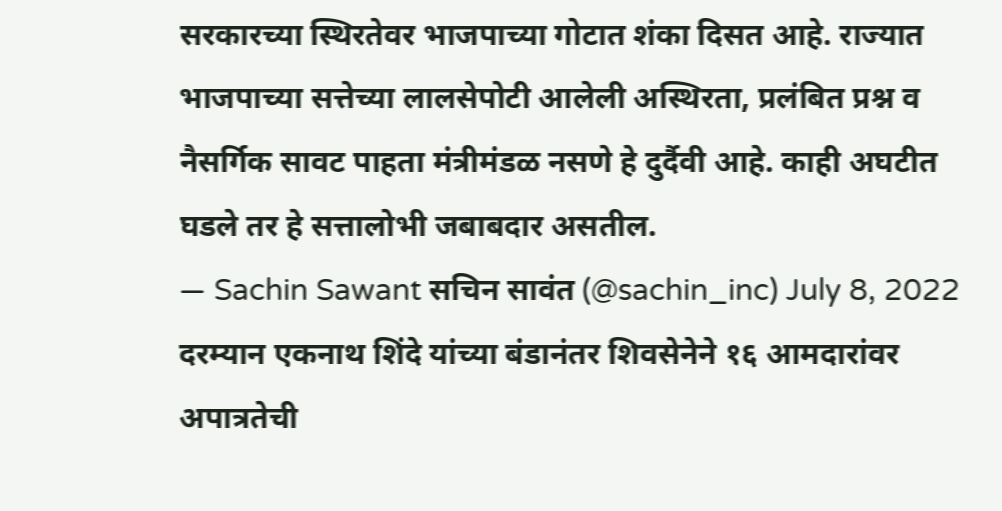सरकारच्या स्थिरतेवर भाजपाच्या गोटात शंका दिसत आहे. राज्यात भाजपाच्या सत्तेच्या लालसेपोटी आलेली अस्थिरता, प्रलंबित प्रश्न व नैसर्गिक सावट पाहता मंत्रीमंडळ नसणे हे दुर्दैवी आहे. काही अघटीत घडले तर हे सत्तालोभी जबाबदार असतील.
— Sachin Sawant सचिन सावंत (@sachin_inc) July 8, 2022
दरम्यान एकनाथ शिंदे यांच्या बंडानंतर शिवसेनेने १६ आमदारांवर अपात्रतेची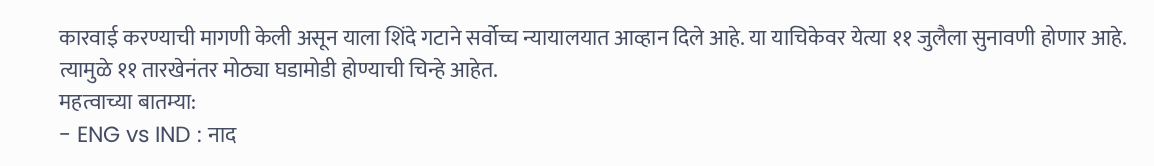कारवाई करण्याची मागणी केली असून याला शिंदे गटाने सर्वोच्च न्यायालयात आव्हान दिले आहे. या याचिकेवर येत्या ११ जुलैला सुनावणी होणार आहे. त्यामुळे ११ तारखेनंतर मोठ्या घडामोडी होण्याची चिन्हे आहेत.
महत्वाच्या बातम्या:
- ENG vs IND : नाद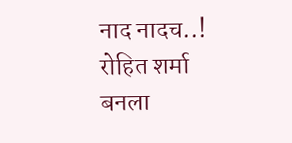नाद नादच..! रोहित शर्मा बनला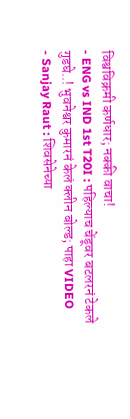विश्वविक्रमी कर्णधार; नक्की वाचा!
- ENG vs IND 1st T20I : पहिल्याच चेंडूवर बटलरनं टेकले गुडघे..! भुवनेश्वर कुमारनं केलं क्लीन बोल्ड; पाहा VIDEO
- Sanjay Raut : शिवसेनेच्या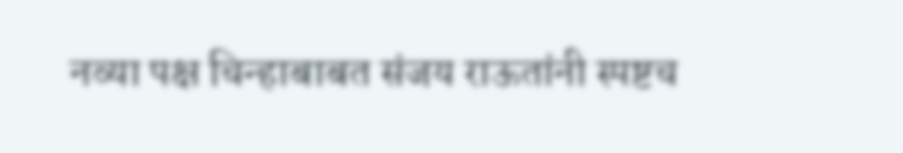नव्या पक्ष चिन्हाबाबत संजय राऊतांनी स्पष्टच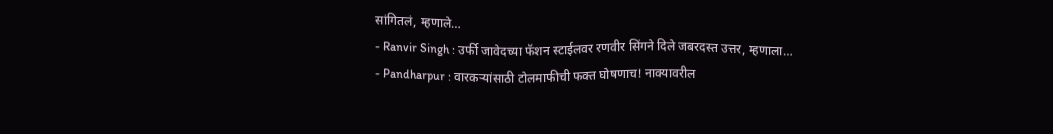सांगितलं, म्हणाले…
- Ranvir Singh : उर्फी जावेदच्या फॅशन स्टाईलवर रणवीर सिंगने दिले जबरदस्त उत्तर, म्हणाला…
- Pandharpur : वारकऱ्यांसाठी टोलमाफीची फक्त घोषणाच! नाक्यावरील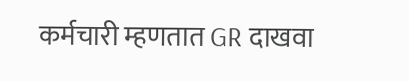कर्मचारी म्हणतात GR दाखवा